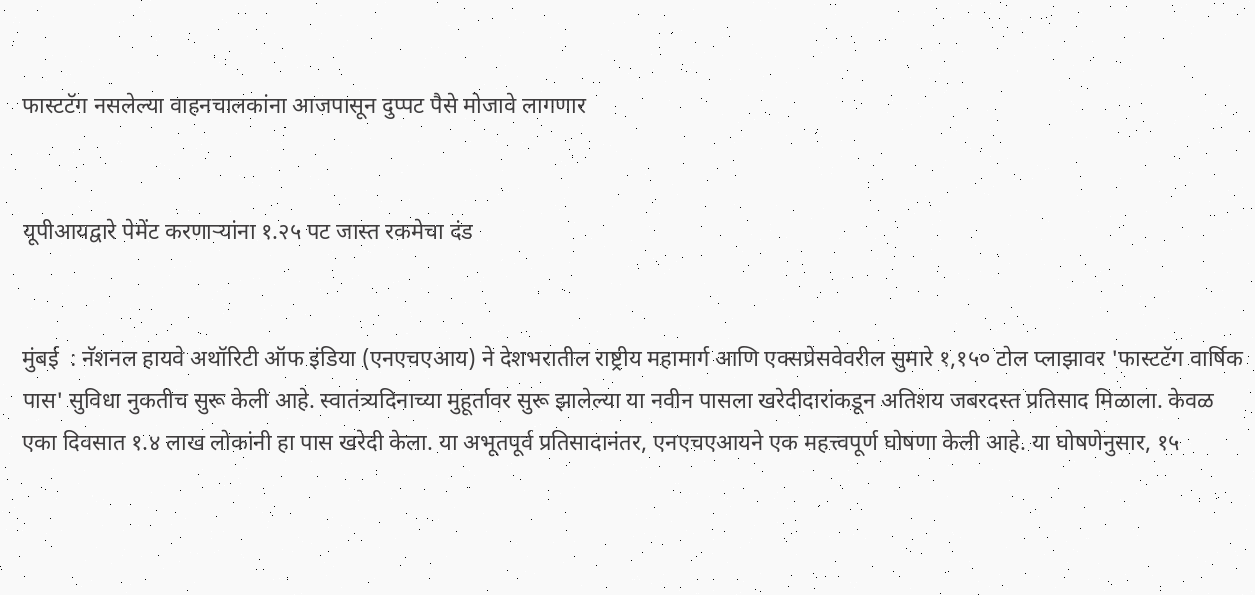फास्टटॅग नसलेल्या वाहनचालकांना आजपासून दुप्पट पैसे मोजावे लागणार


यूपीआयद्वारे पेमेंट करणाऱ्यांना १.२५ पट जास्त रकमेचा दंड


मुंबई  : नॅशनल हायवे अथॉरिटी ऑफ इंडिया (एनएचएआय) ने देशभरातील राष्ट्रीय महामार्ग आणि एक्सप्रेसवेवरील सुमारे १,१५० टोल प्लाझावर 'फास्टटॅग वार्षिक पास' सुविधा नुकतीच सुरू केली आहे. स्वातंत्र्यदिनाच्या मुहूर्तावर सुरू झालेल्या या नवीन पासला खरेदीदारांकडून अतिशय जबरदस्त प्रतिसाद मिळाला. केवळ एका दिवसात १.४ लाख लोकांनी हा पास खरेदी केला. या अभूतपूर्व प्रतिसादानंतर, एनएचएआयने एक महत्त्वपूर्ण घोषणा केली आहे. या घोषणेनुसार, १५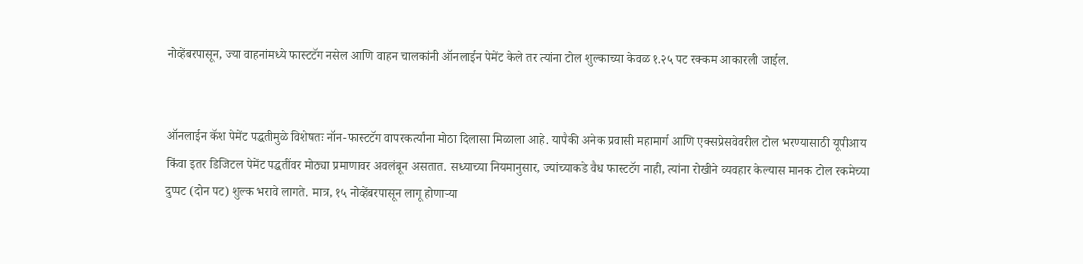नोव्हेंबरपासून, ज्या वाहनांमध्ये फास्टटॅग नसेल आणि वाहन चालकांनी ऑनलाईन पेमेंट केले तर त्यांना टोल शुल्काच्या केवळ १.२५ पट रक्कम आकारली जाईल.


ऑनलाईन कॅश पेमेंट पद्धतीमुळे विशेषतः नॉन-फास्टटॅग वापरकर्त्यांना मोठा दिलासा मिळाला आहे. यापैकी अनेक प्रवासी महामार्ग आणि एक्सप्रेसवेवरील टोल भरण्यासाठी यूपीआय किंवा इतर डिजिटल पेमेंट पद्धतींवर मोठ्या प्रमाणावर अवलंबून असतात. सध्याच्या नियमानुसार, ज्यांच्याकडे वैध फास्टटॅग नाही, त्यांना रोखीने व्यवहार केल्यास मानक टोल रकमेच्या दुप्पट (दोन पट) शुल्क भरावे लागते. मात्र, १५ नोव्हेंबरपासून लागू होणाऱ्या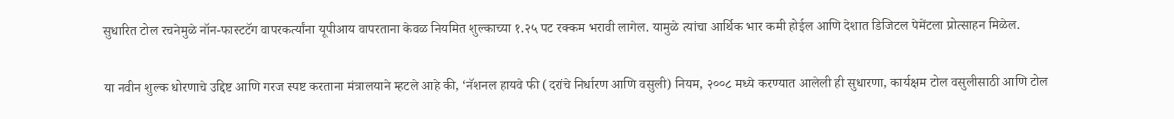सुधारित टोल रचनेमुळे नॉन-फास्टटॅग वापरकर्त्यांना यूपीआय वापरताना केवळ नियमित शुल्काच्या १.२५ पट रक्कम भरावी लागेल. यामुळे त्यांचा आर्थिक भार कमी होईल आणि देशात डिजिटल पेमेंटला प्रोत्साहन मिळेल.


या नवीन शुल्क धोरणाचे उद्दिष्ट आणि गरज स्पष्ट करताना मंत्रालयाने म्हटले आहे की, ‘नॅशनल हायवे फी (दरांचे निर्धारण आणि वसुली) नियम, २००८ मध्ये करण्यात आलेली ही सुधारणा, कार्यक्षम टोल वसुलीसाठी आणि टोल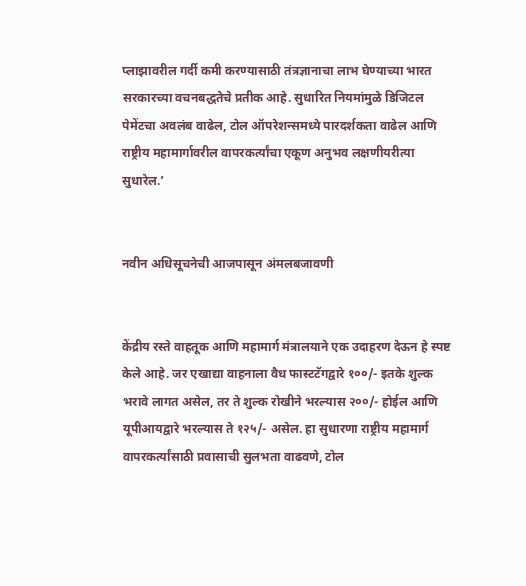प्लाझावरील गर्दी कमी करण्यासाठी तंत्रज्ञानाचा लाभ घेण्याच्या भारत सरकारच्या वचनबद्धतेचे प्रतीक आहे. सुधारित नियमांमुळे डिजिटल पेमेंटचा अवलंब वाढेल, टोल ऑपरेशन्समध्ये पारदर्शकता वाढेल आणि राष्ट्रीय महामार्गावरील वापरकर्त्यांचा एकूण अनुभव लक्षणीयरीत्या सुधारेल.’


नवीन अधिसूचनेची आजपासून अंमलबजावणी


केंद्रीय रस्ते वाहतूक आणि महामार्ग मंत्रालयाने एक उदाहरण देऊन हे स्पष्ट केले आहे. जर एखाद्या वाहनाला वैध फास्टटॅगद्वारे १००/- इतके शुल्क भरावे लागत असेल, तर ते शुल्क रोखीने भरल्यास २००/- होईल आणि यूपीआयद्वारे भरल्यास ते १२५/- असेल. हा सुधारणा राष्ट्रीय महामार्ग वापरकर्त्यांसाठी प्रवासाची सुलभता वाढवणे, टोल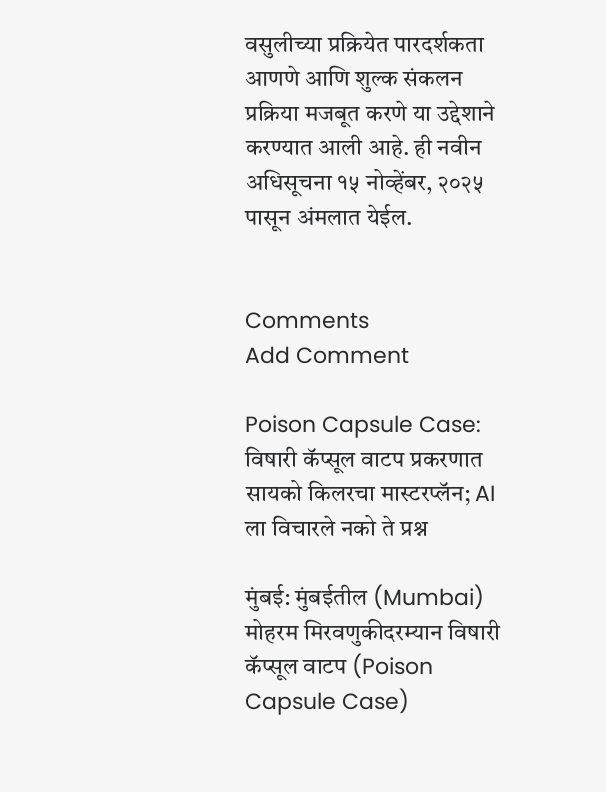वसुलीच्या प्रक्रियेत पारदर्शकता आणणे आणि शुल्क संकलन प्रक्रिया मजबूत करणे या उद्देशाने करण्यात आली आहे. ही नवीन अधिसूचना १५ नोव्हेंबर, २०२५ पासून अंमलात येईल.


Comments
Add Comment

Poison Capsule Case: विषारी कॅप्सूल वाटप प्रकरणात सायको किलरचा मास्टरप्लॅन; AI ला विचारले नको ते प्रश्न

मुंबई: मुंबईतील (Mumbai) मोहरम मिरवणुकीदरम्यान विषारी कॅप्सूल वाटप (Poison Capsule Case)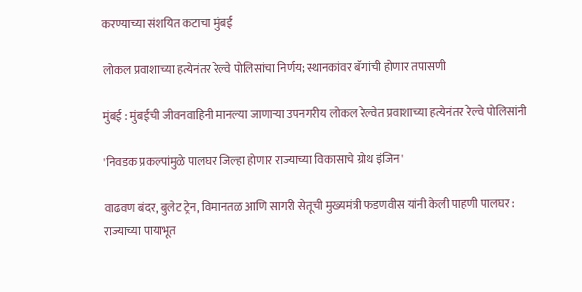करण्याच्या संशयित कटाचा मुंबई

लोकल प्रवाशाच्या हत्येनंतर रेल्वे पोलिसांचा निर्णय; स्थानकांवर बॅगांची होणार तपासणी

मुंबई : मुंबईची जीवनवाहिनी मानल्या जाणाऱ्या उपनगरीय लोकल रेल्वेत प्रवाशाच्या हत्येनंतर रेल्वे पोलिसांनी

'निवडक प्रकल्पांमुळे पालघर जिल्हा होणार राज्याच्या विकासाचे ग्रोथ इंजिन'

वाढवण बंदर, बुलेट ट्रेन, विमानतळ आणि सागरी सेतूची मुख्यमंत्री फडणवीस यांनी केली पाहणी पालघर : राज्याच्या पायाभूत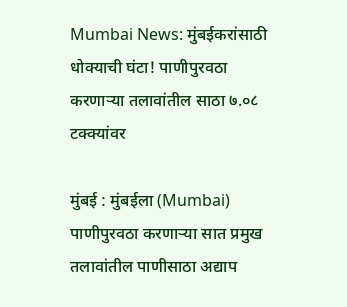Mumbai News: मुंबईकरांसाठी धोक्याची घंटा! पाणीपुरवठा करणाऱ्या तलावांतील साठा ७.०८ टक्क्यांवर

मुंबई : मुंबईला (Mumbai) पाणीपुरवठा करणाऱ्या सात प्रमुख तलावांतील पाणीसाठा अद्याप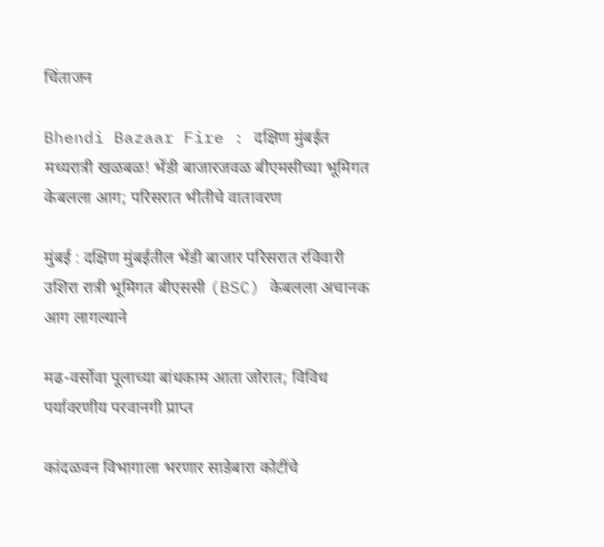चिंताजन

Bhendi Bazaar Fire : दक्षिण मुंबईत मध्यरात्री खळबळ! भेंडी बाजारजवळ बीएमसीच्या भूमिगत केबलला आग; परिसरात भीतीचे वातावरण

मुंबई : दक्षिण मुंबईतील भेंडी बाजार परिसरात रविवारी उशिरा रात्री भूमिगत बीएससी (BSC) केबलला अचानक आग लागल्याने

मढ-वर्सोवा पूलाच्या बांधकाम आता जोरात; विविध पर्यावरणीय परवानगी प्राप्त

कांदळवन विभागाला भरणार साडेबारा कोटींचे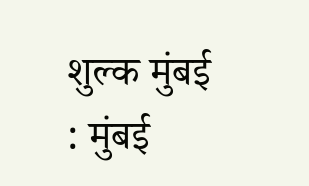शुल्क मुंबई : मुंबई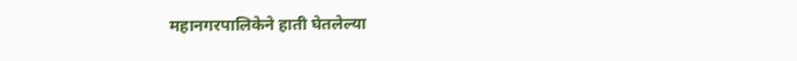महानगरपालिकेने हाती घेतलेल्या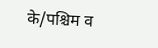के/पश्चिम व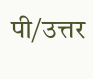पी/उत्तर